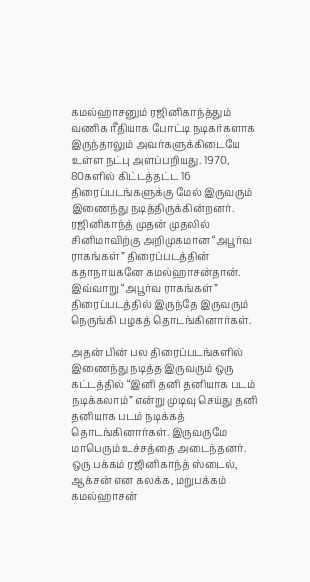கமல்ஹாசனும் ரஜினிகாந்த்தும் வணிக ரீதியாக போட்டி நடிகர்களாக இருந்தாலும் அவர்களுக்கிடையே உள்ள நட்பு அளப்பறியது. 1970, 80களில் கிட்டத்தட்ட 16 திரைப்படங்களுக்கு மேல் இருவரும் இணைந்து நடித்திருக்கின்றனர். ரஜினிகாந்த் முதன் முதலில் சினிமாவிற்கு அறிமுகமான “அபூர்வ ராகங்கள்” திரைப்படத்தின் கதாநாயகனே கமல்ஹாசன்தான். இவ்வாறு “அபூர்வ ராகங்கள்” திரைப்படத்தில் இருந்தே இருவரும் நெருங்கி பழகத் தொடங்கினார்கள்.

அதன் பின் பல திரைப்படங்களில் இணைந்து நடித்த இருவரும் ஒரு கட்டத்தில் “இனி தனி தனியாக படம் நடிக்கலாம்” என்று முடிவு செய்து தனி தனியாக படம் நடிக்கத் தொடங்கினார்கள். இருவருமே மாபெரும் உச்சத்தை அடைந்தனர். ஒரு பக்கம் ரஜினிகாந்த் ஸ்டைல், ஆக்சன் என கலக்க, மறுபக்கம் கமல்ஹாசன்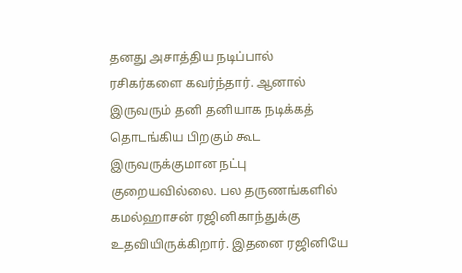தனது அசாத்திய நடிப்பால் ரசிகர்களை கவர்ந்தார். ஆனால் இருவரும் தனி தனியாக நடிக்கத் தொடங்கிய பிறகும் கூட இருவருக்குமான நட்பு குறையவில்லை. பல தருணங்களில் கமல்ஹாசன் ரஜினிகாந்துக்கு உதவியிருக்கிறார். இதனை ரஜினியே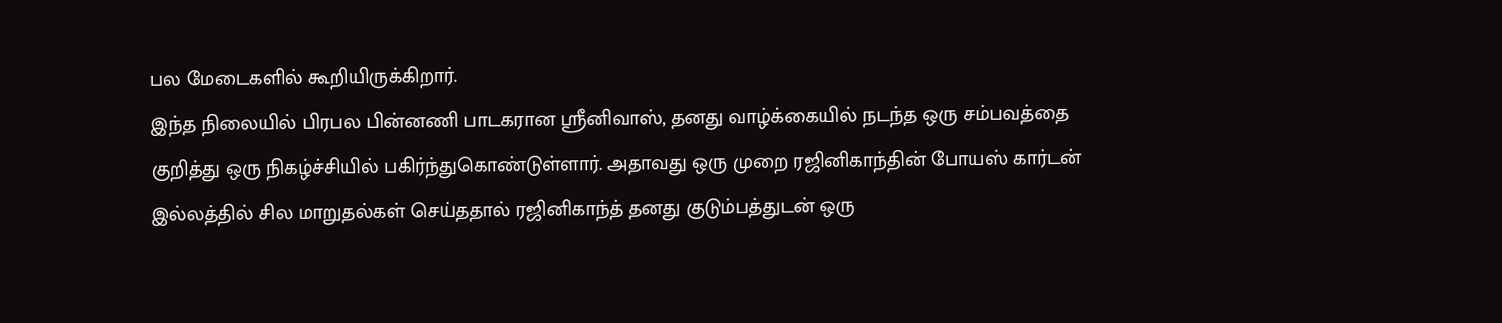பல மேடைகளில் கூறியிருக்கிறார்.
இந்த நிலையில் பிரபல பின்னணி பாடகரான ஸ்ரீனிவாஸ், தனது வாழ்க்கையில் நடந்த ஒரு சம்பவத்தை குறித்து ஒரு நிகழ்ச்சியில் பகிர்ந்துகொண்டுள்ளார். அதாவது ஒரு முறை ரஜினிகாந்தின் போயஸ் கார்டன் இல்லத்தில் சில மாறுதல்கள் செய்ததால் ரஜினிகாந்த் தனது குடும்பத்துடன் ஒரு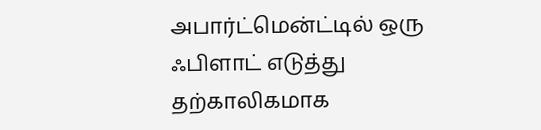அபார்ட்மென்ட்டில் ஒரு ஃபிளாட் எடுத்து தற்காலிகமாக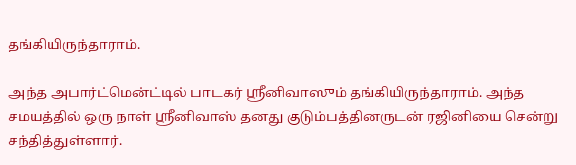தங்கியிருந்தாராம்.

அந்த அபார்ட்மென்ட்டில் பாடகர் ஸ்ரீனிவாஸும் தங்கியிருந்தாராம். அந்த சமயத்தில் ஒரு நாள் ஸ்ரீனிவாஸ் தனது குடும்பத்தினருடன் ரஜினியை சென்று சந்தித்துள்ளார்.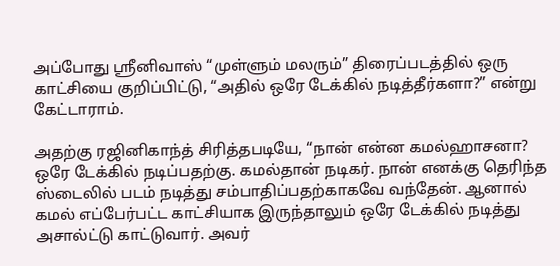அப்போது ஸ்ரீனிவாஸ் “முள்ளும் மலரும்” திரைப்படத்தில் ஒரு காட்சியை குறிப்பிட்டு, “அதில் ஒரே டேக்கில் நடித்தீர்களா?” என்று கேட்டாராம்.

அதற்கு ரஜினிகாந்த் சிரித்தபடியே, “நான் என்ன கமல்ஹாசனா? ஒரே டேக்கில் நடிப்பதற்கு. கமல்தான் நடிகர். நான் எனக்கு தெரிந்த ஸ்டைலில் படம் நடித்து சம்பாதிப்பதற்காகவே வந்தேன். ஆனால் கமல் எப்பேர்பட்ட காட்சியாக இருந்தாலும் ஒரே டேக்கில் நடித்து அசால்ட்டு காட்டுவார். அவர்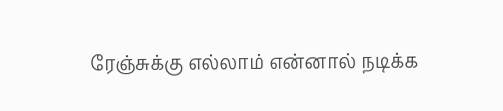ரேஞ்சுக்கு எல்லாம் என்னால் நடிக்க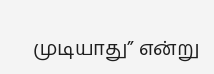முடியாது” என்று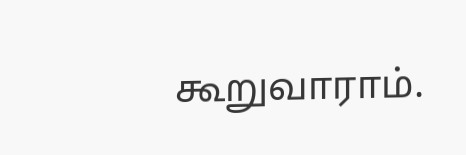கூறுவாராம்.